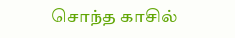சொந்த காசில்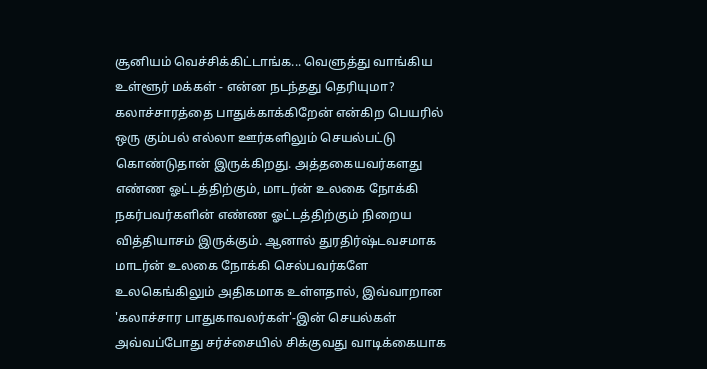சூனியம் வெச்சிக்கிட்டாங்க... வெளுத்து வாங்கிய உள்ளூர் மக்கள் - என்ன நடந்தது தெரியுமா?
கலாச்சாரத்தை பாதுக்காக்கிறேன் என்கிற பெயரில் ஒரு கும்பல் எல்லா ஊர்களிலும் செயல்பட்டு கொண்டுதான் இருக்கிறது. அத்தகையவர்களது எண்ண ஓட்டத்திற்கும், மாடர்ன் உலகை நோக்கி நகர்பவர்களின் எண்ண ஓட்டத்திற்கும் நிறைய வித்தியாசம் இருக்கும். ஆனால் துரதிர்ஷ்டவசமாக மாடர்ன் உலகை நோக்கி செல்பவர்களே உலகெங்கிலும் அதிகமாக உள்ளதால், இவ்வாறான 'கலாச்சார பாதுகாவலர்கள்'-இன் செயல்கள் அவ்வப்போது சர்ச்சையில் சிக்குவது வாடிக்கையாக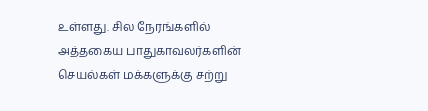உள்ளது. சில நேரங்களில் அத்தகைய பாதுகாவலர்களின் செயல்கள் மக்களுக்கு சற்று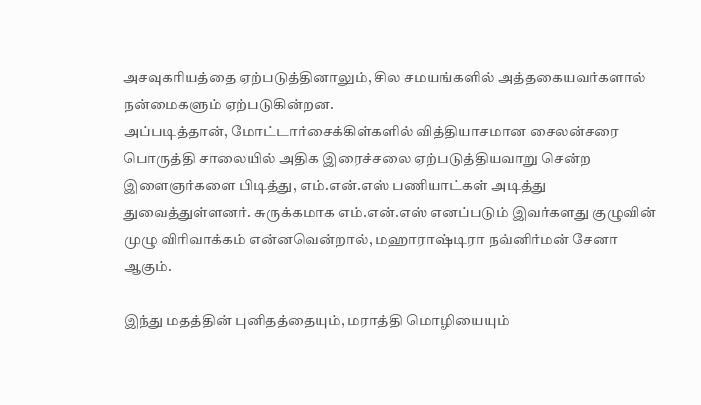அசவுகரியத்தை ஏற்படுத்தினாலும், சில சமயங்களில் அத்தகையவர்களால் நன்மைகளும் ஏற்படுகின்றன.
அப்படித்தான், மோட்டார்சைக்கிள்களில் வித்தியாசமான சைலன்சரை பொருத்தி சாலையில் அதிக இரைச்சலை ஏற்படுத்தியவாறு சென்ற இளைஞர்களை பிடித்து, எம்.என்.எஸ் பணியாட்கள் அடித்து துவைத்துள்ளனர். சுருக்கமாக எம்.என்.எஸ் எனப்படும் இவர்களது குழுவின் முழு விரிவாக்கம் என்னவென்றால், மஹாராஷ்டிரா நவ்னிர்மன் சேனா ஆகும்.

இந்து மதத்தின் புனிதத்தையும், மராத்தி மொழியையும்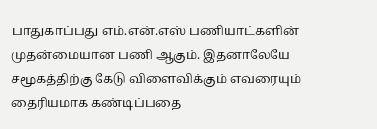பாதுகாப்பது எம்.என்.எஸ் பணியாட்களின் முதன்மையான பணி ஆகும். இதனாலேயே சமூகத்திற்கு கேடு விளைவிக்கும் எவரையும் தைரியமாக கண்டிப்பதை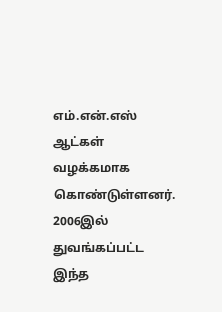எம்.என்.எஸ் ஆட்கள் வழக்கமாக கொண்டுள்ளனர். 2006இல் துவங்கப்பட்ட இந்த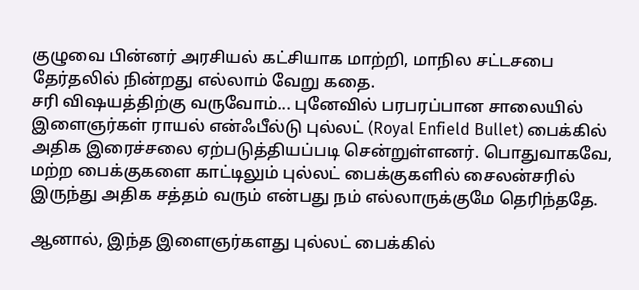குழுவை பின்னர் அரசியல் கட்சியாக மாற்றி, மாநில சட்டசபை தேர்தலில் நின்றது எல்லாம் வேறு கதை.
சரி விஷயத்திற்கு வருவோம்... புனேவில் பரபரப்பான சாலையில் இளைஞர்கள் ராயல் என்ஃபீல்டு புல்லட் (Royal Enfield Bullet) பைக்கில் அதிக இரைச்சலை ஏற்படுத்தியப்படி சென்றுள்ளனர். பொதுவாகவே, மற்ற பைக்குகளை காட்டிலும் புல்லட் பைக்குகளில் சைலன்சரில் இருந்து அதிக சத்தம் வரும் என்பது நம் எல்லாருக்குமே தெரிந்ததே.

ஆனால், இந்த இளைஞர்களது புல்லட் பைக்கில்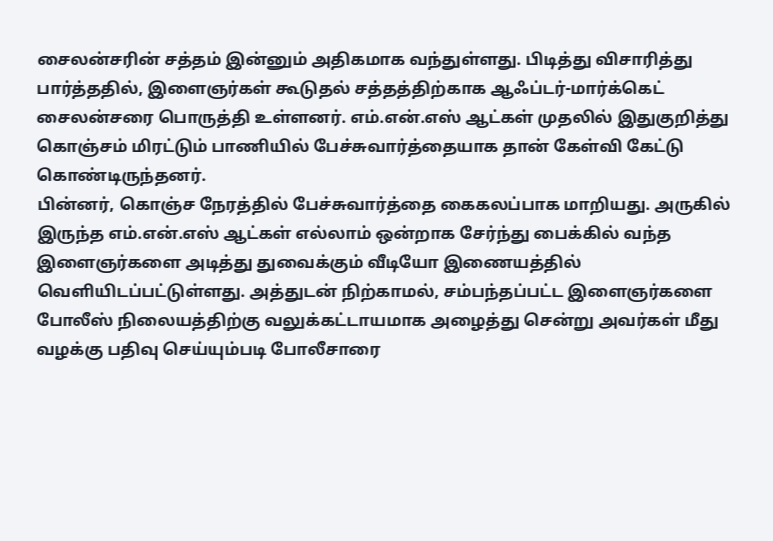சைலன்சரின் சத்தம் இன்னும் அதிகமாக வந்துள்ளது. பிடித்து விசாரித்து பார்த்ததில், இளைஞர்கள் கூடுதல் சத்தத்திற்காக ஆஃப்டர்-மார்க்கெட் சைலன்சரை பொருத்தி உள்ளனர். எம்.என்.எஸ் ஆட்கள் முதலில் இதுகுறித்து கொஞ்சம் மிரட்டும் பாணியில் பேச்சுவார்த்தையாக தான் கேள்வி கேட்டு கொண்டிருந்தனர்.
பின்னர், கொஞ்ச நேரத்தில் பேச்சுவார்த்தை கைகலப்பாக மாறியது. அருகில் இருந்த எம்.என்.எஸ் ஆட்கள் எல்லாம் ஒன்றாக சேர்ந்து பைக்கில் வந்த இளைஞர்களை அடித்து துவைக்கும் வீடியோ இணையத்தில் வெளியிடப்பட்டுள்ளது. அத்துடன் நிற்காமல், சம்பந்தப்பட்ட இளைஞர்களை போலீஸ் நிலையத்திற்கு வலுக்கட்டாயமாக அழைத்து சென்று அவர்கள் மீது வழக்கு பதிவு செய்யும்படி போலீசாரை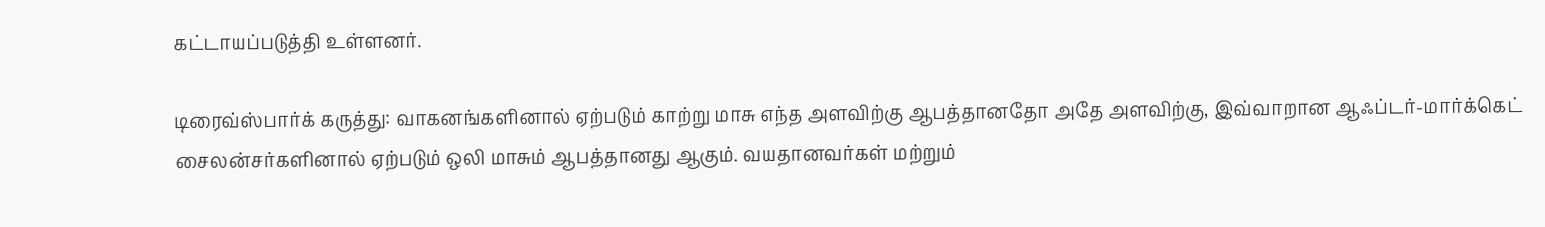கட்டாயப்படுத்தி உள்ளனர்.

டிரைவ்ஸ்பார்க் கருத்து: வாகனங்களினால் ஏற்படும் காற்று மாசு எந்த அளவிற்கு ஆபத்தானதோ அதே அளவிற்கு, இவ்வாறான ஆஃப்டர்-மார்க்கெட் சைலன்சர்களினால் ஏற்படும் ஒலி மாசும் ஆபத்தானது ஆகும். வயதானவர்கள் மற்றும்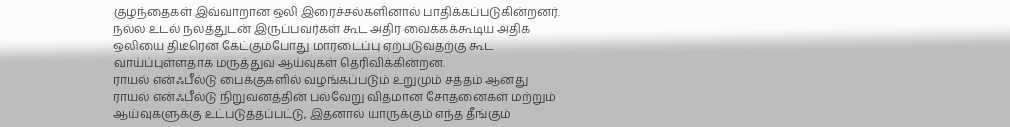குழந்தைகள் இவ்வாறான ஒலி இரைச்சல்களினால் பாதிக்கப்படுகின்றனர். நல்ல உடல் நலத்துடன் இருப்பவர்கள் கூட அதிர வைக்கக்கூடிய அதிக ஒலியை திடீரென கேட்கும்போது மாரடைப்பு ஏற்படுவதற்கு கூட வாய்ப்புள்ளதாக மருத்துவ ஆய்வுகள் தெரிவிக்கின்றன.
ராயல் என்ஃபீல்டு பைக்குகளில் வழங்கப்படும் உறுமும் சத்தம் ஆனது ராயல் என்ஃபீல்டு நிறுவனத்தின் பல்வேறு விதமான சோதனைகள் மற்றும் ஆய்வுகளுக்கு உட்படுத்தப்பட்டு, இதனால் யாருக்கும் எந்த தீங்கும்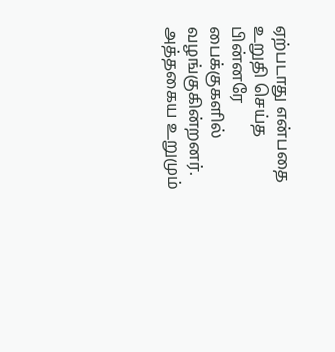ஏற்படாது என்பதை உறுதி செய்த பின்னரே பைக்குகளில் வழங்குகின்றனர். அத்தகைய உறுமும்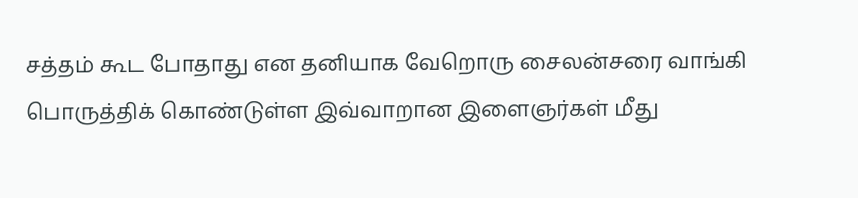சத்தம் கூட போதாது என தனியாக வேறொரு சைலன்சரை வாங்கி பொருத்திக் கொண்டுள்ள இவ்வாறான இளைஞர்கள் மீது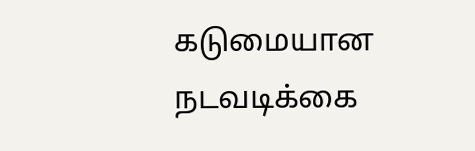கடுமையான நடவடிக்கை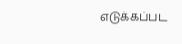எடுக்கப்பட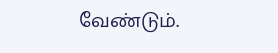வேண்டும்.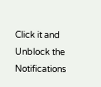Click it and Unblock the Notifications